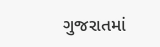ગુજરાતમાં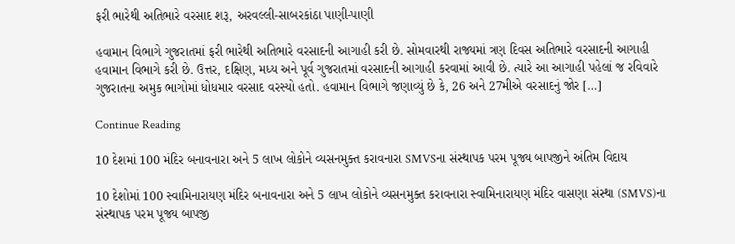ફરી ભારેથી અતિભારે વરસાદ શરૂ, અરવલ્લી-સાબરકાંઠા પાણી-પાણી

હવામાન વિભાગે ગુજરાતમાં ફરી ભારેથી અતિભારે વરસાદની આગાહી કરી છે. સોમવારથી રાજ્યમાં ત્રણ દિવસ અતિભારે વરસાદની આગાહી હવામાન વિભાગે કરી છે. ઉત્તર, દક્ષિણ, મધ્ય અને પૂર્વ ગુજરાતમાં વરસાદની આગાહી કરવામાં આવી છે. ત્યારે આ આગાહી પહેલાં જ રવિવારે ગુજરાતના અમુક ભાગોમાં ધોધમાર વરસાદ વરસ્યો હતો. હવામાન વિભાગે જણાવ્યું છે કે, 26 અને 27મીએ વરસાદનું જોર […]

Continue Reading

10 દેશમાં 100 મંદિર બનાવનારા અને 5 લાખ લોકોને વ્યસનમુક્ત કરાવનારા SMVSના સંસ્થાપક પરમ પૂજ્ય બાપજીને અંતિમ વિદાય

10 દેશોમાં 100 સ્વામિનારાયણ મંદિર બનાવનારા અને 5 લાખ લોકોને વ્યસનમુક્ત કરાવનારા સ્વામિનારાયણ મંદિર વાસણા સંસ્થા (SMVS)ના સંસ્થાપક પરમ પૂજ્ય બાપજી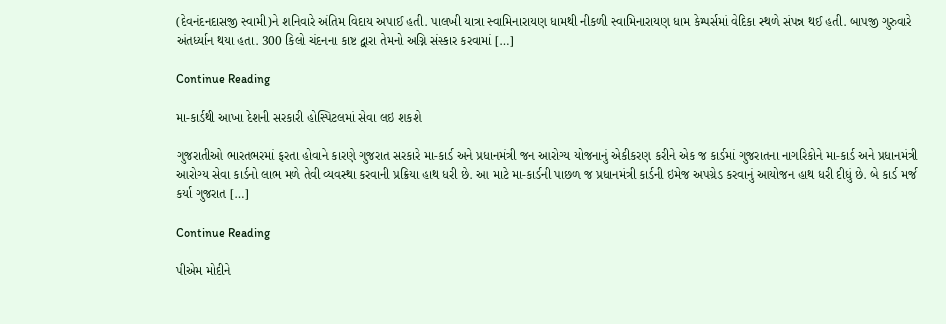(દેવનંદનદાસજી સ્વામી)ને શનિવારે અંતિમ વિદાય અપાઈ હતી. પાલખી યાત્રા સ્વામિનારાયણ ધામથી નીકળી સ્વામિનારાયણ ધામ કેમ્પર્સમાં વેદિકા સ્થળે સંપન્ન થઈ હતી. બાપજી ગુરુવારે અંતર્ધ્યાન થયા હતા. 300 કિલો ચંદનના કાષ્ટ દ્વારા તેમનો અગ્નિ સંસ્કાર કરવામાં […]

Continue Reading

મા-કાર્ડથી આખા દેશની સરકારી હોસ્પિટલમાં સેવા લઇ શકશે

ગુજરાતીઓ ભારતભરમાં ફરતા હોવાને કારણે ગુજરાત સરકારે મા-કાર્ડ અને પ્રધાનમંત્રી જન આરોગ્ય યોજનાનું એકીકરણ કરીને એક જ કાર્ડમાં ગુજરાતના નાગરિકોને મા-કાર્ડ અને પ્રધાનમંત્રી આરોગ્ય સેવા કાર્ડનો લાભ મળે તેવી વ્યવસ્થા કરવાની પ્રક્રિયા હાથ ધરી છે. આ માટે મા-કાર્ડની પાછળ જ પ્રધાનમંત્રી કાર્ડની ઇમેજ અપગ્રેડ કરવાનું આયોજન હાથ ધરી દીધું છે. બે કાર્ડ મર્જ કર્યા ગુજરાત […]

Continue Reading

પીએમ મોદીને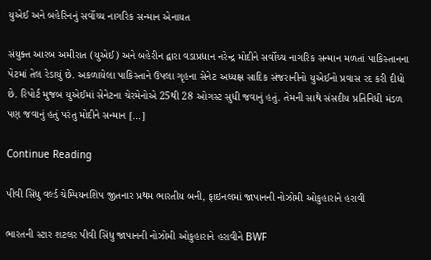યુએઈ અને બહેરિનનું સર્વોચ્ચ નાગરિક સન્માન એનાયત

સંયુક્ત આરબ અમીરાત (યુએઈ) અને બહેરીન દ્વારા વડાપ્રધાન નરેન્દ્ર મોદીને સર્વોચ્ચ નાગરિક સન્માન મળતાં પાકિસ્તાનના પેટમાં તેલ રેડાયું છે. અકળાયેલા પાકિસ્તાને ઉપલા ગૃહના સેનેટ અધ્યક્ષ સાદિક સંજરાનીનો યુએઈનો પ્રવાસ રદ કરી દીધો છે. રિપોર્ટ મુજબ યુએઈમાં સેનેટના ચેરમેનોએ 25થી 28 ઓગસ્ટ સુધી જવાનું હતું. તેમની સાથે સંસદીય પ્રતિનિધી મંડળ પણ જવાનું હતું પરંતુ મોદીને સન્માન […]

Continue Reading

પીવી સિંધુ વર્લ્ડ ચેમ્પિયનશિપ જીતનાર પ્રથમ ભારતીય બની, ફાઇનલમાં જાપાનની નોઝોમી ઓકુહારાને હરાવી

ભારતની સ્ટાર શટલર પીવી સિંધુ જાપાનની નોઝોમી ઓકુહારાને હરાવીને BWF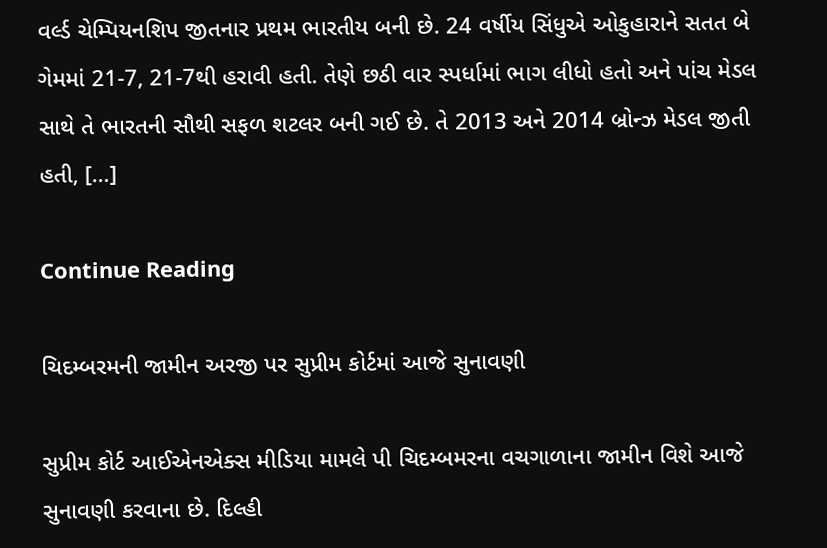વર્લ્ડ ચેમ્પિયનશિપ જીતનાર પ્રથમ ભારતીય બની છે. 24 વર્ષીય સિંધુએ ઓકુહારાને સતત બે ગેમમાં 21-7, 21-7થી હરાવી હતી. તેણે છઠી વાર સ્પર્ધામાં ભાગ લીધો હતો અને પાંચ મેડલ સાથે તે ભારતની સૌથી સફળ શટલર બની ગઈ છે. તે 2013 અને 2014 બ્રોન્ઝ મેડલ જીતી હતી, […]

Continue Reading

ચિદમ્બરમની જામીન અરજી પર સુપ્રીમ કોર્ટમાં આજે સુનાવણી

સુપ્રીમ કોર્ટ આઈએનએક્સ મીડિયા મામલે પી ચિદમ્બમરના વચગાળાના જામીન વિશે આજે સુનાવણી કરવાના છે. દિલ્હી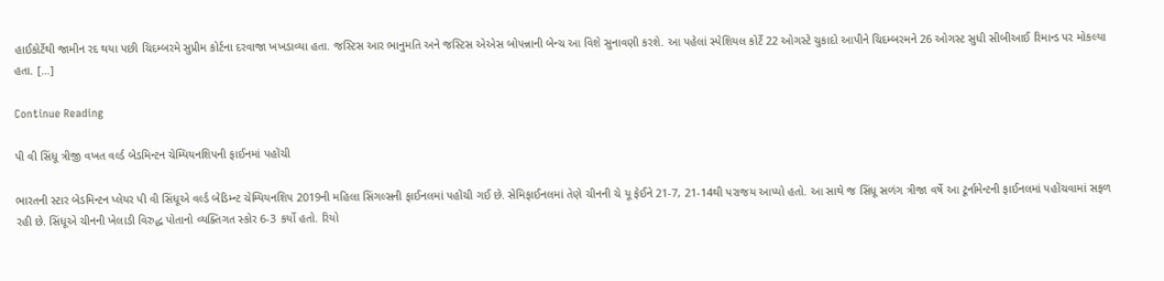હાઈકોર્ટેથી જામીન રદ થયા પછી ચિદમ્બરમે સુપ્રીમ કોર્ટના દરવાજા ખખડાવ્યા હતા. જસ્ટિસ આર ભાનુમતિ અને જસ્ટિસ એએસ બોપન્નાની બેન્ચ આ વિશે સુનાવણી કરશે. આ પહેલાં સ્પેશિયલ કોર્ટે 22 ઓગસ્ટે ચુકાદો આપીને ચિદમ્બરમને 26 ઓગસ્ટ સુધી સીબીઆઈ રિમાન્ડ પર મોકલ્યા હતા. […]

Continue Reading

પી વી સિંધૂ ત્રીજી વખત વર્લ્ડ બેડમિન્ટન ચેમ્પિયનશિપની ફાઈનમાં પહોંચી

ભારતની સ્ટાર બેડમિન્ટન પ્લેયર પી વી સિંધૂએ વર્લ્ડ બેડિમ્ન્ટ ચેમ્પિયનશિપ 2019ની મહિલા સિંગલ્સની ફાઈનલમાં પહોંચી ગઈ છે. સેમિફાઈનલમાં તેણે ચીનની ચે યૂ ફેઈને 21-7, 21-14થી પરાજય આપ્યો હતો. આ સાથે જ સિંધૂ સળંગ ત્રીજા વર્ષે આ ટૂર્નામેન્ટની ફાઈનલમાં પહોંચવામાં સફળ રહી છે. સિંધૂએ ચીનની ખેલાડી વિરુદ્ધ પોતાનો વ્યક્તિગત સ્કોર 6-3 કર્યો હતો. રિયો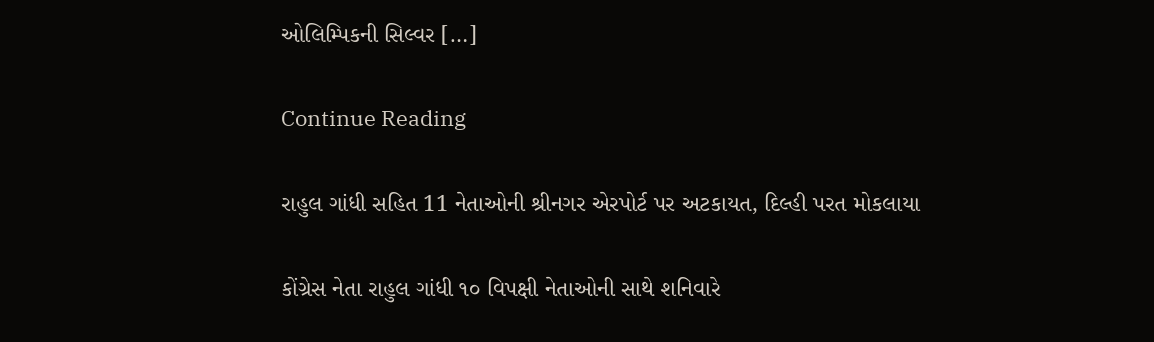ઓલિમ્પિકની સિલ્વર […]

Continue Reading

રાહુલ ગાંધી સહિત 11 નેતાઓની શ્રીનગર એરપોર્ટ પર અટકાયત, દિલ્હી પરત મોકલાયા

કોંગ્રેસ નેતા રાહુલ ગાંધી ૧૦ વિપક્ષી નેતાઓની સાથે શનિવારે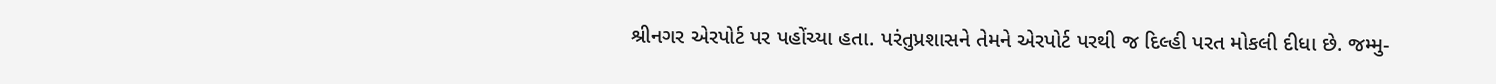શ્રીનગર એરપોર્ટ પર પહોંચ્યા હતા. પરંતુપ્રશાસને તેમને એરપોર્ટ પરથી જ દિલ્હી પરત મોકલી દીધા છે. જમ્મુ-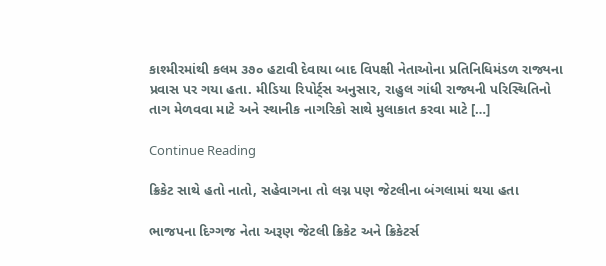કાશ્મીરમાંથી કલમ ૩૭૦ હટાવી દેવાયા બાદ વિપક્ષી નેતાઓના પ્રતિનિધિમંડળ રાજ્યના પ્રવાસ પર ગયા હતા. મીડિયા રિપોર્ટ્સ અનુસાર, રાહુલ ગાંધી રાજ્યની પરિસ્થિતિનો તાગ મેળવવા માટે અને સ્થાનીક નાગરિકો સાથે મુલાકાત કરવા માટે […]

Continue Reading

ક્રિકેટ સાથે હતો નાતો, સહેવાગના તો લગ્ન પણ જેટલીના બંગલામાં થયા હતા

ભાજપના દિગ્ગજ નેતા અરૂણ જેટલી ક્રિકેટ અને ક્રિકેટર્સ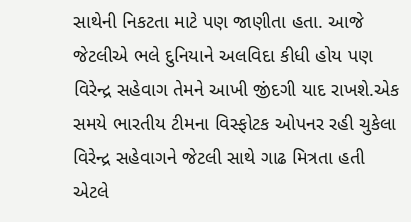સાથેની નિકટતા માટે પણ જાણીતા હતા. આજે જેટલીએ ભલે દુનિયાને અલવિદા કીધી હોય પણ વિરેન્દ્ર સહેવાગ તેમને આખી જીંદગી યાદ રાખશે.એક સમયે ભારતીય ટીમના વિસ્ફોટક ઓપનર રહી ચુકેલા વિરેન્દ્ર સહેવાગને જેટલી સાથે ગાઢ મિત્રતા હતી એટલે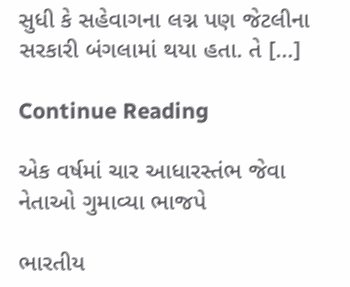સુધી કે સહેવાગના લગ્ન પણ જેટલીના સરકારી બંગલામાં થયા હતા. તે […]

Continue Reading

એક વર્ષમાં ચાર આધારસ્તંભ જેવા નેતાઓ ગુમાવ્યા ભાજપે

ભારતીય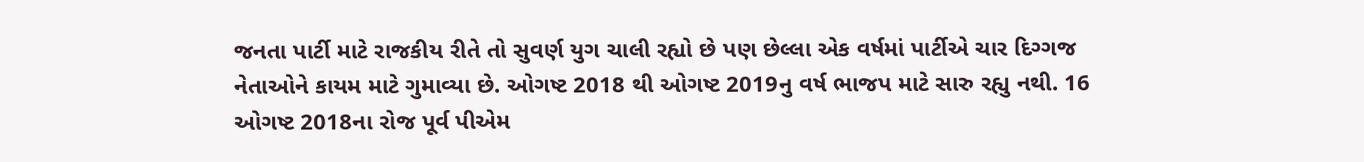જનતા પાર્ટી માટે રાજકીય રીતે તો સુવર્ણ યુગ ચાલી રહ્યો છે પણ છેલ્લા એક વર્ષમાં પાર્ટીએ ચાર દિગ્ગજ નેતાઓને કાયમ માટે ગુમાવ્યા છે. ઓગષ્ટ 2018 થી ઓગષ્ટ 2019નુ વર્ષ ભાજપ માટે સારુ રહ્યુ નથી. 16 ઓગષ્ટ 2018ના રોજ પૂર્વ પીએમ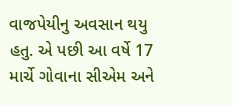વાજપેયીનુ અવસાન થયુ હતુ. એ પછી આ વર્ષે 17 માર્ચે ગોવાના સીએમ અને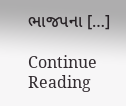ભાજપના […]

Continue Reading